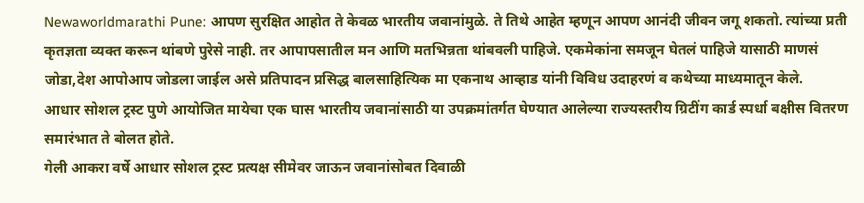Newaworldmarathi Pune: आपण सुरक्षित आहोत ते केवळ भारतीय जवानांमुळे. ते तिथे आहेत म्हणून आपण आनंदी जीवन जगू शकतो. त्यांच्या प्रती कृतज्ञता व्यक्त करून थांबणे पुरेसे नाही. तर आपापसातील मन आणि मतभिन्नता थांबवली पाहिजे. एकमेकांना समजून घेतलं पाहिजे यासाठी माणसं जोडा,देश आपोआप जोडला जाईल असे प्रतिपादन प्रसिद्ध बालसाहित्यिक मा एकनाथ आव्हाड यांनी विविध उदाहरणं व कथेच्या माध्यमातून केले.
आधार सोशल ट्रस्ट पुणे आयोजित मायेचा एक घास भारतीय जवानांसाठी या उपक्रमांतर्गत घेण्यात आलेल्या राज्यस्तरीय ग्रिटींग कार्ड स्पर्धा बक्षीस वितरण समारंभात ते बोलत होते.
गेली आकरा वर्षे आधार सोशल ट्रस्ट प्रत्यक्ष सीमेवर जाऊन जवानांसोबत दिवाळी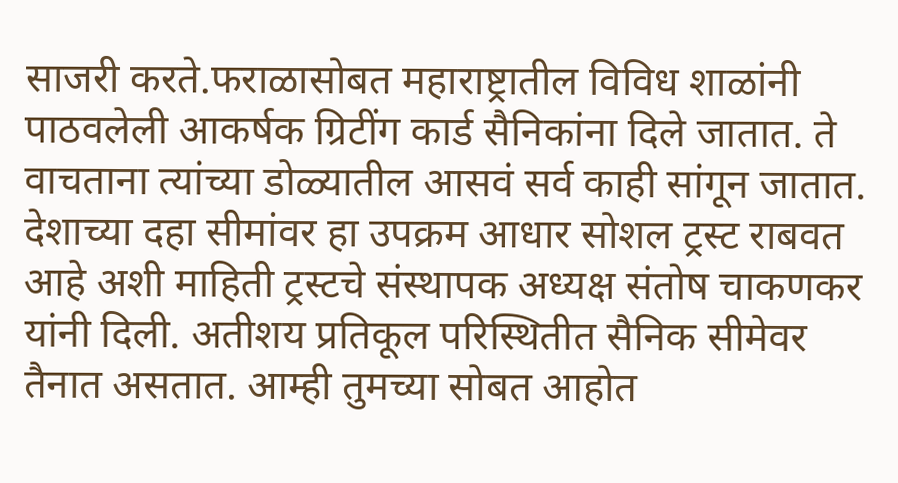साजरी करते.फराळासोबत महाराष्ट्रातील विविध शाळांनी पाठवलेली आकर्षक ग्रिटींग कार्ड सैनिकांना दिले जातात. ते वाचताना त्यांच्या डोळ्यातील आसवं सर्व काही सांगून जातात.
देशाच्या दहा सीमांवर हा उपक्रम आधार सोशल ट्रस्ट राबवत आहे अशी माहिती ट्रस्टचे संस्थापक अध्यक्ष संतोष चाकणकर यांनी दिली. अतीशय प्रतिकूल परिस्थितीत सैनिक सीमेवर तैनात असतात. आम्ही तुमच्या सोबत आहोत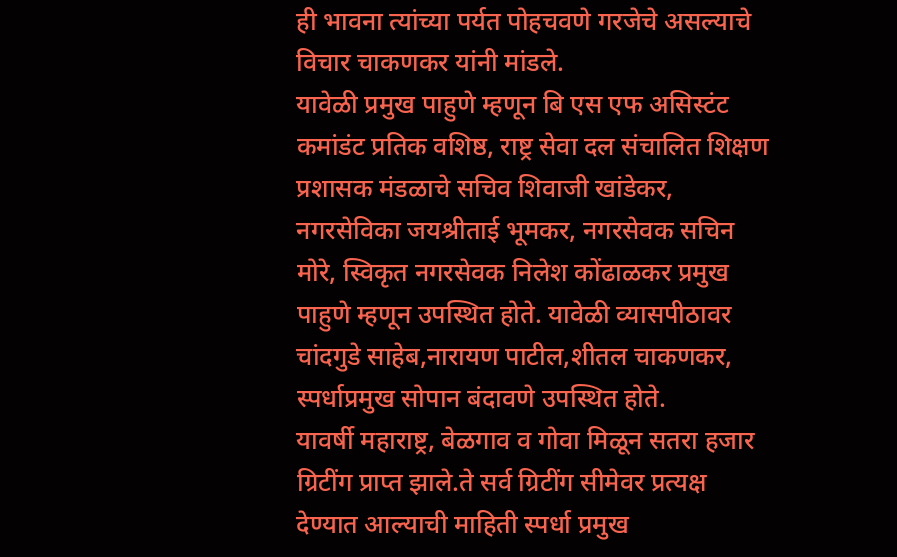ही भावना त्यांच्या पर्यत पोहचवणे गरजेचे असल्याचे विचार चाकणकर यांनी मांडले.
यावेळी प्रमुख पाहुणे म्हणून बि एस एफ असिस्टंट कमांडंट प्रतिक वशिष्ठ, राष्ट्र सेवा दल संचालित शिक्षण प्रशासक मंडळाचे सचिव शिवाजी खांडेकर, नगरसेविका जयश्रीताई भूमकर, नगरसेवक सचिन मोरे, स्विकृत नगरसेवक निलेश कोंढाळकर प्रमुख पाहुणे म्हणून उपस्थित होते. यावेळी व्यासपीठावर चांदगुडे साहेब,नारायण पाटील,शीतल चाकणकर, स्पर्धाप्रमुख सोपान बंदावणे उपस्थित होते.
यावर्षी महाराष्ट्र, बेळगाव व गोवा मिळून सतरा हजार ग्रिटींग प्राप्त झाले.ते सर्व ग्रिटींग सीमेवर प्रत्यक्ष देण्यात आल्याची माहिती स्पर्धा प्रमुख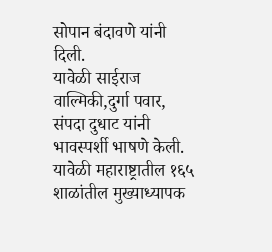सोपान बंदावणे यांनी दिली.
यावेळी साईराज वाल्मिकी,दुर्गा पवार, संपदा दुधाट यांनी भावस्पर्शी भाषणे केली. यावेळी महाराष्ट्रातील १६५ शाळांतील मुख्याध्यापक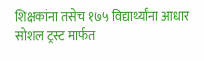शिक्षकांना तसेच १७५ विद्यार्थ्यांना आधार सोशल ट्रस्ट मार्फत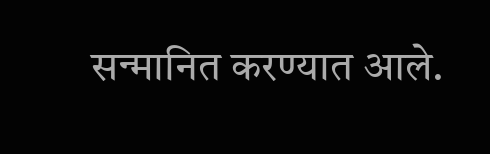सन्मानित करण्यात आले.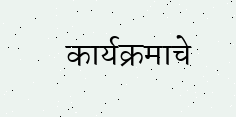कार्यक्रमाचे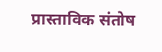प्रास्ताविक संतोष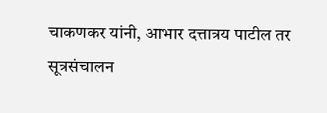चाकणकर यांनी, आभार दत्तात्रय पाटील तर सूत्रसंचालन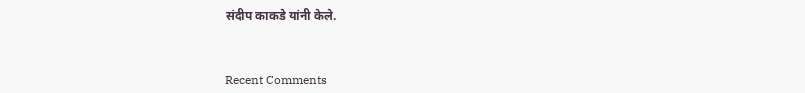संदीप काकडे यांनी केले.



Recent Comments